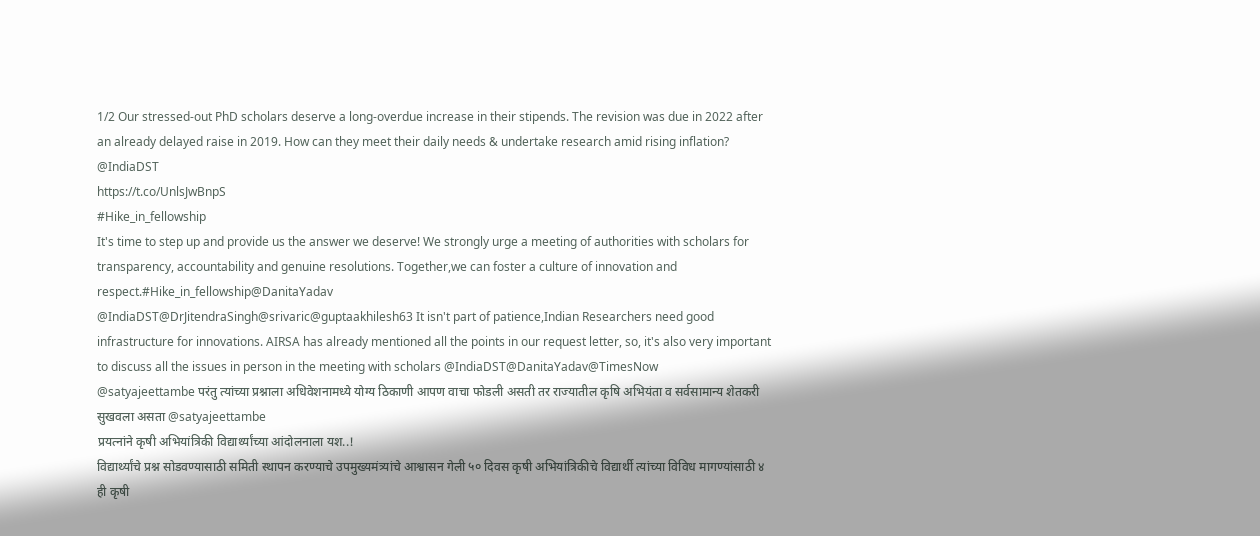1/2 Our stressed-out PhD scholars deserve a long-overdue increase in their stipends. The revision was due in 2022 after an already delayed raise in 2019. How can they meet their daily needs & undertake research amid rising inflation?
@IndiaDST
https://t.co/UnlsJwBnpS
#Hike_in_fellowship
It's time to step up and provide us the answer we deserve! We strongly urge a meeting of authorities with scholars for transparency, accountability and genuine resolutions. Together,we can foster a culture of innovation and respect.#Hike_in_fellowship@DanitaYadav
@IndiaDST@DrJitendraSingh@srivaric@guptaakhilesh63 It isn't part of patience,Indian Researchers need good infrastructure for innovations. AIRSA has already mentioned all the points in our request letter, so, it's also very important to discuss all the issues in person in the meeting with scholars @IndiaDST@DanitaYadav@TimesNow
@satyajeettambe परंतु त्यांच्या प्रश्नाला अधिवेशनामध्ये योग्य ठिकाणी आपण वाचा फोडली असती तर राज्यातील कृषि अभियंता व सर्वसामान्य शेतकरी सुखवला असता @satyajeettambe
प्रयत्नांने कृषी अभियांत्रिकी विद्यार्थ्यांच्या आंदोलनाला यश..!
विद्यार्थ्यांचे प्रश्न सोडवण्यासाठी समिती स्थापन करण्याचे उपमुख्यमंत्र्यांचे आश्वासन गेली ५० दिवस कृषी अभियांत्रिकीचे विद्यार्थी त्यांच्या विविध मागण्यांसाठी ४ ही कृषी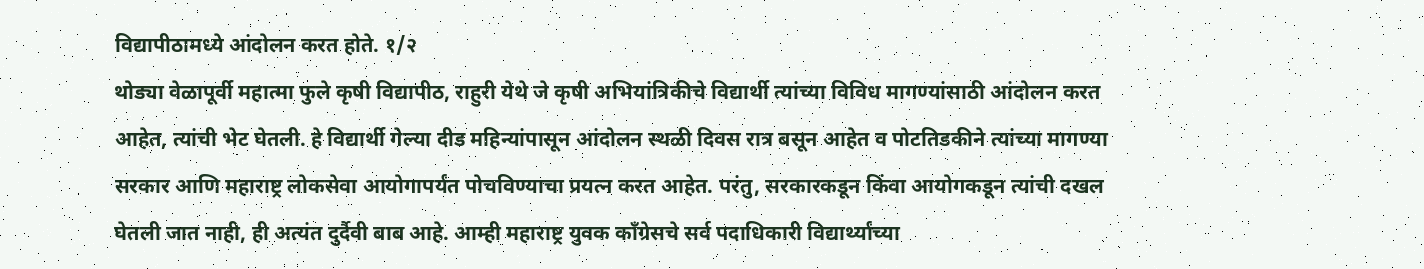विद्यापीठामध्ये आंदोलन करत होते. १/२
थोड्या वेळापूर्वी महात्मा फुले कृषी विद्यापीठ, राहुरी येथे जे कृषी अभियांत्रिकीचे विद्यार्थी त्यांच्या विविध मागण्यांसाठी आंदोलन करत आहेत, त्यांची भेट घेतली. हे विद्यार्थी गेल्या दीड महिन्यांपासून आंदोलन स्थळी दिवस रात्र बसून आहेत व पोटतिडकीने त्यांच्या मागण्या सरकार आणि महाराष्ट्र लोकसेवा आयोगापर्यंत पोचविण्याचा प्रयत्न करत आहेत. परंतु, सरकारकडून किंवा आयोगकडून त्यांची दखल घेतली जात नाही, ही अत्यंत दुर्दैवी बाब आहे. आम्ही महाराष्ट्र युवक काँग्रेसचे सर्व पदाधिकारी विद्यार्थ्यांच्या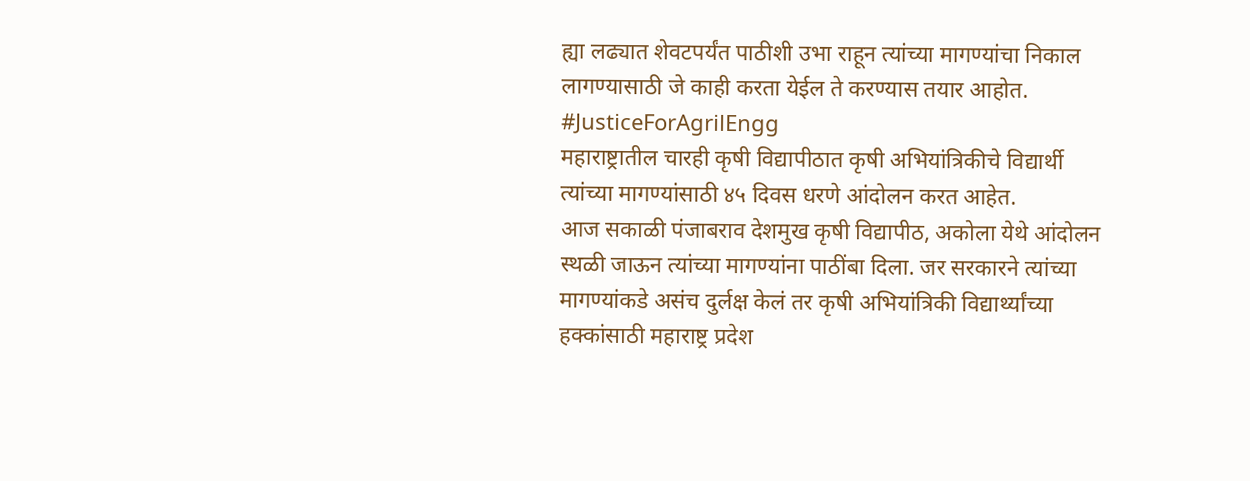ह्या लढ्यात शेवटपर्यंत पाठीशी उभा राहून त्यांच्या मागण्यांचा निकाल लागण्यासाठी जे काही करता येईल ते करण्यास तयार आहोत.
#JusticeForAgrilEngg
महाराष्ट्रातील चारही कृषी विद्यापीठात कृषी अभियांत्रिकीचे विद्यार्थी त्यांच्या मागण्यांसाठी ४५ दिवस धरणे आंदोलन करत आहेत.
आज सकाळी पंजाबराव देशमुख कृषी विद्यापीठ, अकोला येथे आंदोलन स्थळी जाऊन त्यांच्या मागण्यांना पाठींबा दिला. जर सरकारने त्यांच्या मागण्यांकडे असंच दुर्लक्ष केलं तर कृषी अभियांत्रिकी विद्यार्थ्यांच्या हक्कांसाठी महाराष्ट्र प्रदेश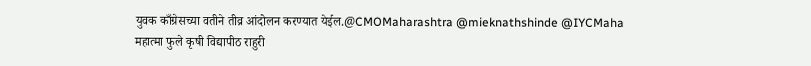युवक काँग्रेसच्या वतीने तीव्र आंदोलन करण्यात येईल.@CMOMaharashtra @mieknathshinde @IYCMaha
महात्मा फुले कृषी विद्यापीठ राहुरी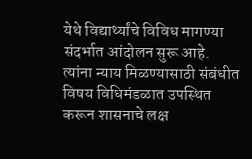येथे विद्यार्थ्यांचे विविध मागण्या संदर्भात आंदोलन सुरू आहे. त्यांना न्याय मिळण्यासाठी संबंधीत विषय विधिमंडळात उपस्थित करून शासनाचे लक्ष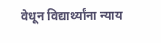वेधून विद्यार्थ्यांना न्याय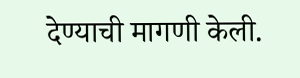देण्याची मागणी केली.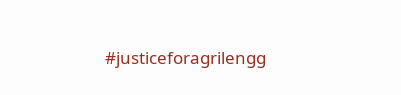#justiceforagrilengg